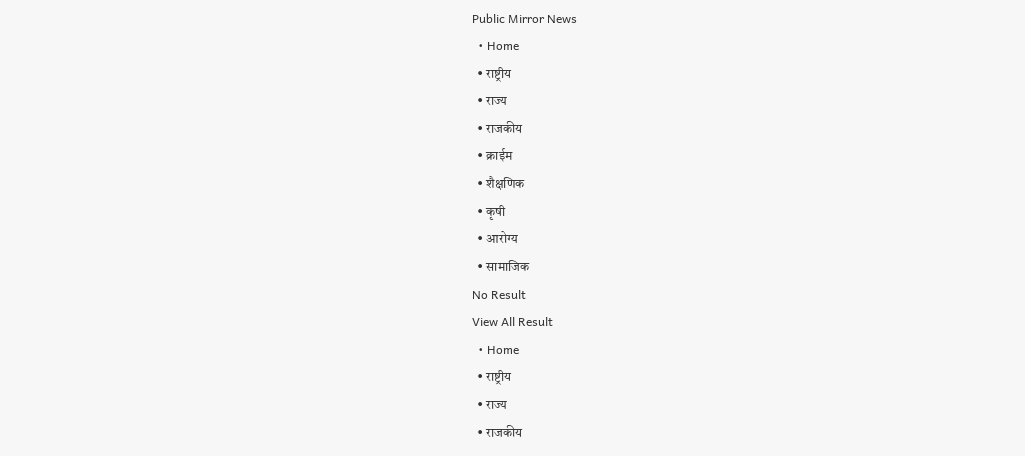Public Mirror News
  • Home
  • राष्ट्रीय
  • राज्य
  • राजकीय
  • क्राईम
  • शैक्षणिक
  • कृषी
  • आरोग्य
  • सामाजिक
No Result
View All Result
  • Home
  • राष्ट्रीय
  • राज्य
  • राजकीय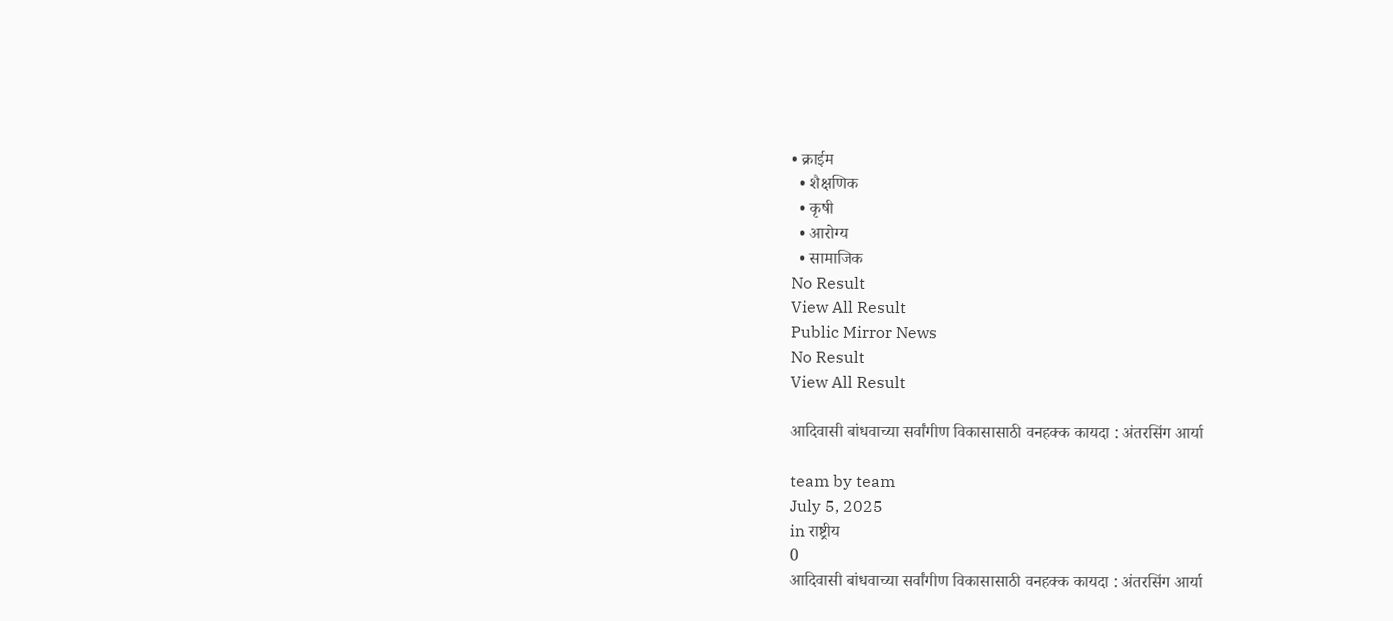• क्राईम
  • शैक्षणिक
  • कृषी
  • आरोग्य
  • सामाजिक
No Result
View All Result
Public Mirror News
No Result
View All Result

आदिवासी बांधवाच्या सर्वांगीण विकासासाठी वनहक्क कायदा : अंतरसिंग आर्या

team by team
July 5, 2025
in राष्ट्रीय
0
आदिवासी बांधवाच्या सर्वांगीण विकासासाठी वनहक्क कायदा : अंतरसिंग आर्या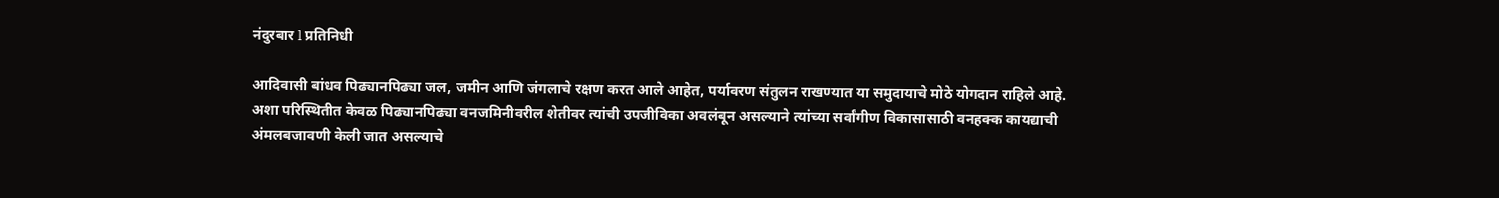नंदुरबार l प्रतिनिधी

आदिवासी बांधव पिढ्यानपिढ्या जल, जमीन आणि जंगलाचे रक्षण करत आले आहेत, पर्यावरण संतुलन राखण्यात या समुदायाचे मोठे योगदान राहिले आहे. अशा परिस्थितीत केवळ पिढ्यानपिढ्या वनजमिनीवरील शेतीवर त्यांची उपजीविका अवलंबून असल्याने त्यांच्या सर्वांगीण विकासासाठी वनहक्क कायद्याची अंमलबजावणी केली जात असल्याचे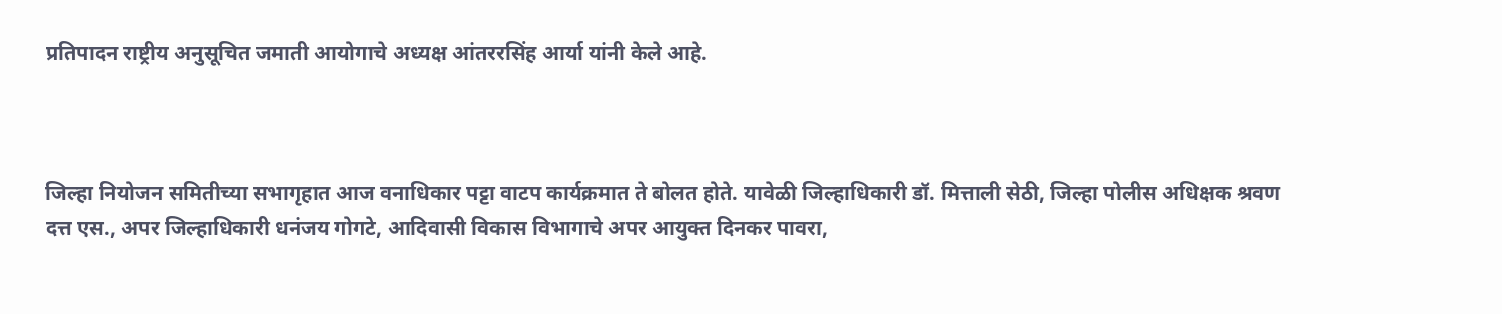प्रतिपादन राष्ट्रीय अनुसूचित जमाती आयोगाचे अध्यक्ष आंतररसिंह आर्या यांनी केले आहे.



जिल्हा नियोजन समितीच्या सभागृहात आज वनाधिकार पट्टा वाटप कार्यक्रमात ते बोलत होते. यावेळी जिल्हाधिकारी डॉ. मित्ताली सेठी, जिल्हा पोलीस अधिक्षक श्रवण दत्त एस., अपर जिल्हाधिकारी धनंजय गोगटे, आदिवासी विकास विभागाचे अपर आयुक्त दिनकर पावरा,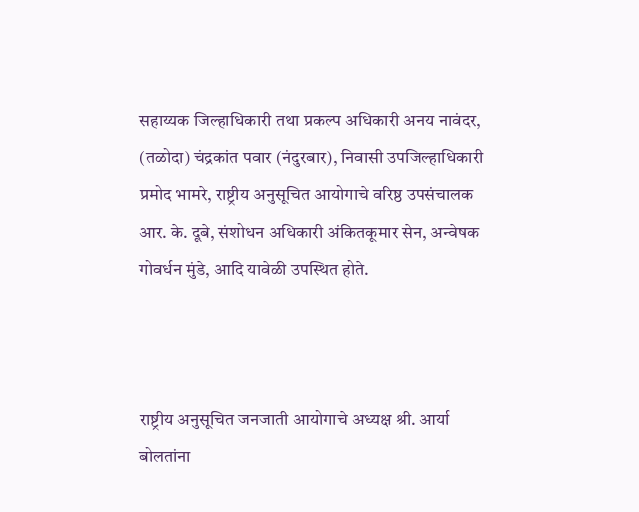सहाय्यक जिल्हाधिकारी तथा प्रकल्प अधिकारी अनय नावंदर, (तळोदा) चंद्रकांत पवार (नंदुरबार), निवासी उपजिल्हाधिकारी प्रमोद भामरे, राष्ट्रीय अनुसूचित आयोगाचे वरिष्ठ उपसंचालक आर. के. दूबे, संशोधन अधिकारी अंकितकूमार सेन, अन्वेषक गोवर्धन मुंडे, आदि यावेळी उपस्थित होते.



राष्ट्रीय अनुसूचित जनजाती आयोगाचे अध्यक्ष श्री. आर्या बोलतांना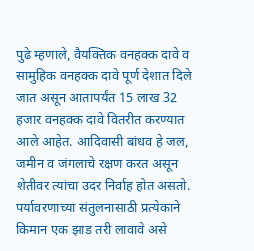पुढे म्हणाले, वैयक्तिक वनहक्क दावे व सामुहिक वनहक्क दावे पूर्ण देशात दिले जात असून आतापर्यंत 15 लाख 32 हजार वनहक्क दावे वितरीत करण्यात आले आहेत. आदिवासी बांधव हे जल, जमीन व जंगलाचे रक्षण करत असून शेतीवर त्यांचा उदर निर्वाह होत असतो. पर्यावरणाच्या संतुलनासाठी प्रत्येकाने किमान एक झाड तरी लावावे असे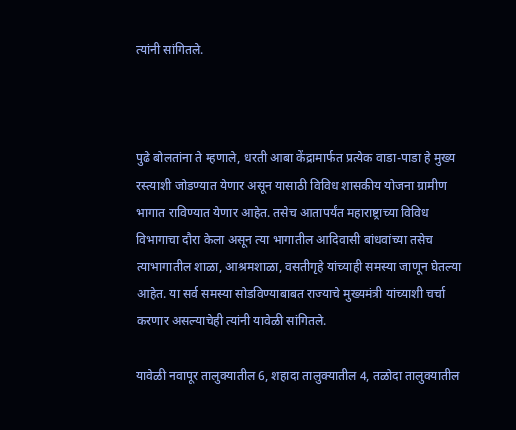त्यांनी सांगितले.



पुढे बोलतांना ते म्हणाले, धरती आबा केंद्रामार्फत प्रत्येक वाडा-पाडा हे मुख्य रस्त्याशी जोडण्यात येणार असून यासाठी विविध शासकीय योजना ग्रामीण भागात राविण्यात येणार आहेत. तसेच आतापर्यंत महाराष्ट्राच्या विविध विभागाचा दौरा केला असून त्या भागातील आदिवासी बांधवांच्या तसेच त्याभागातील शाळा, आश्रमशाळा, वसतीगृहे यांच्याही समस्या जाणून घेतल्या आहेत. या सर्व समस्या सोडविण्याबाबत राज्याचे मुख्यमंत्री यांच्याशी चर्चा करणार असल्याचेही त्यांनी यावेळी सांगितले.

यावेळी नवापूर तालुक्यातील 6, शहादा तालुक्यातील 4, तळोदा तालुक्यातील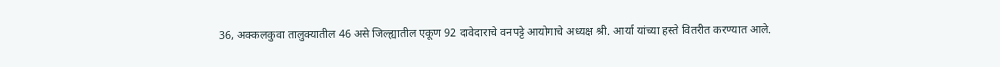36, अक्कलकुवा तालुक्यातील 46 असे जिल्ह्यातील एकूण 92 दावेदाराचे वनपट्टे आयोगाचे अध्यक्ष श्री. आर्या यांच्या हस्ते वितरीत करण्यात आले.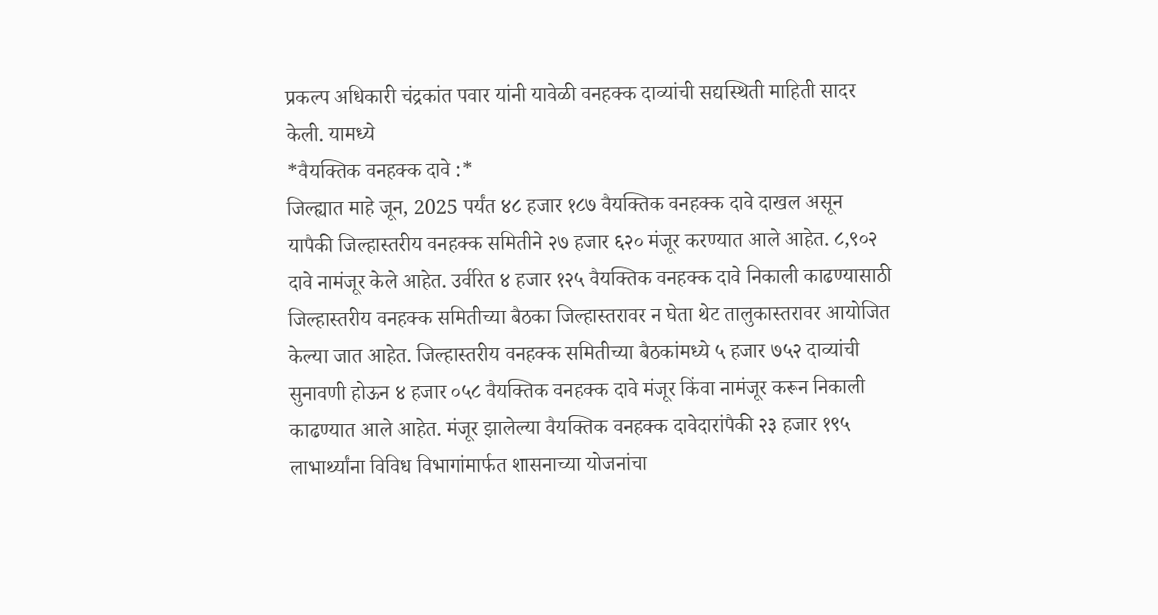प्रकल्प अधिकारी चंद्रकांत पवार यांनी यावेळी वनहक्क दाव्यांची सद्यस्थिती माहिती सादर केली. यामध्ये
*वैयक्तिक वनहक्क दावे :*
जिल्ह्यात माहे जून, 2025 पर्यंत ४८ हजार १८७ वैयक्तिक वनहक्क दावे दाखल असून यापैकी जिल्हास्तरीय वनहक्क समितीने २७ हजार ६२० मंजूर करण्यात आले आहेत. ८,९०२ दावे नामंजूर केले आहेत. उर्वरित ४ हजार १२५ वैयक्तिक वनहक्क दावे निकाली काढण्यासाठी जिल्हास्तरीय वनहक्क समितीच्या बैठका जिल्हास्तरावर न घेता थेट तालुकास्तरावर आयोजित केल्या जात आहेत. जिल्हास्तरीय वनहक्क समितीच्या बैठकांमध्ये ५ हजार ७५२ दाव्यांची सुनावणी होऊन ४ हजार ०५८ वैयक्तिक वनहक्क दावे मंजूर किंवा नामंजूर करून निकाली काढण्यात आले आहेत. मंजूर झालेल्या वैयक्तिक वनहक्क दावेदारांपैकी २३ हजार १९५ लाभार्थ्यांना विविध विभागांमार्फत शासनाच्या योजनांचा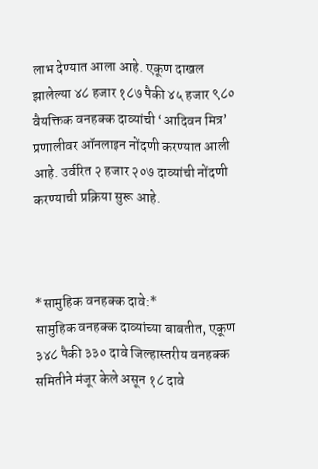लाभ देण्यात आला आहे. एकूण दाखल झालेल्या ४८ हजार १८७ पैकी ४५ हजार ९८० वैयक्तिक वनहक्क दाव्यांची ‘आदिवन मित्र’ प्रणालीवर ऑनलाइन नोंदणी करण्यात आली आहे. उर्वरित २ हजार २०७ दाव्यांची नोंदणी करण्याची प्रक्रिया सुरू आहे.



*सामुहिक वनहक्क दावे:*
सामुहिक वनहक्क दाव्यांच्या बाबतीत, एकूण ३४८ पैकी ३३० दावे जिल्हास्तरीय वनहक्क समितीने मंजूर केले असून १८ दावे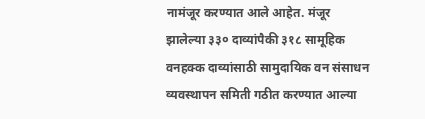नामंजूर करण्यात आले आहेत. मंजूर झालेल्या ३३० दाव्यांपैकी ३१८ सामूहिक वनहक्क दाव्यांसाठी सामुदायिक वन संसाधन व्यवस्थापन समिती गठीत करण्यात आल्या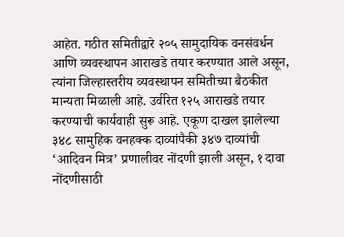आहेत. गठीत समितीद्वारे २०५ सामुदायिक वनसंवर्धन आणि व्यवस्थापन आराखडे तयार करण्यात आले असून, त्यांना जिल्हास्तरीय व्यवस्थापन समितीच्या बैठकीत मान्यता मिळाली आहे. उर्वरित १२५ आराखडे तयार करण्याची कार्यवाही सुरू आहे. एकूण दाखल झालेल्या ३४८ सामुहिक वनहक्क दाव्यांपैकी ३४७ दाव्यांची ‘आदिवन मित्र’ प्रणालीवर नोंदणी झाली असून, १ दावा नोंदणीसाठी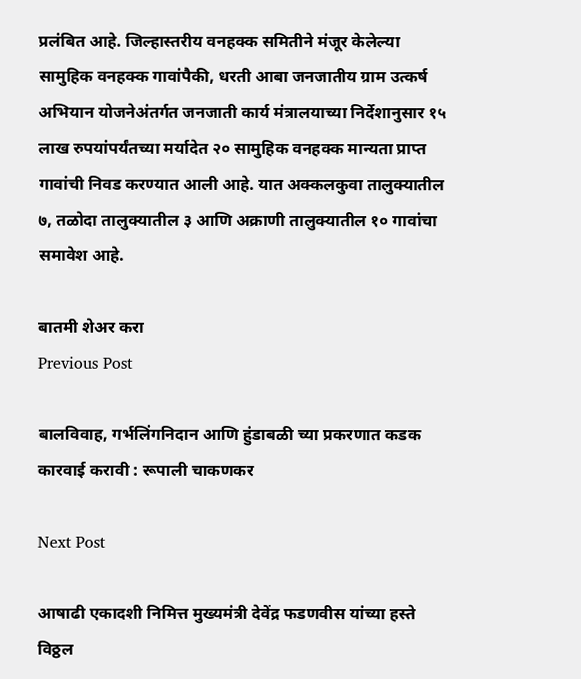प्रलंबित आहे. जिल्हास्तरीय वनहक्क समितीने मंजूर केलेल्या सामुहिक वनहक्क गावांपैकी, धरती आबा जनजातीय ग्राम उत्कर्ष अभियान योजनेअंतर्गत जनजाती कार्य मंत्रालयाच्या निर्देशानुसार १५ लाख रुपयांपर्यंतच्या मर्यादेत २० सामुहिक वनहक्क मान्यता प्राप्त गावांची निवड करण्यात आली आहे. यात अक्कलकुवा तालुक्यातील ७, तळोदा तालुक्यातील ३ आणि अक्राणी तालुक्यातील १० गावांचा समावेश आहे.

बातमी शेअर करा
Previous Post

बालविवाह, गर्भलिंगनिदान आणि हुंडाबळी च्या प्रकरणात कडक कारवाई करावी : रूपाली चाकणकर

Next Post

आषाढी एकादशी निमित्त मुख्यमंत्री देवेंद्र फडणवीस यांच्या हस्ते विठ्ठल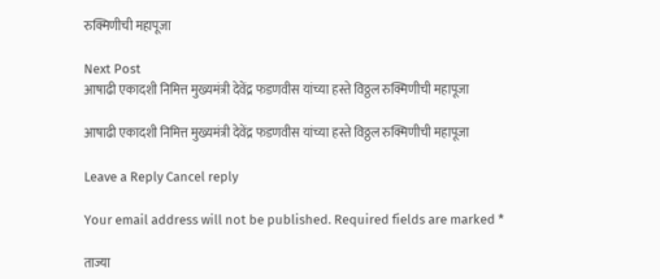रुक्मिणीची महापूजा

Next Post
आषाढी एकादशी निमित्त मुख्यमंत्री देवेंद्र फडणवीस यांच्या हस्ते विठ्ठल रुक्मिणीची महापूजा

आषाढी एकादशी निमित्त मुख्यमंत्री देवेंद्र फडणवीस यांच्या हस्ते विठ्ठल रुक्मिणीची महापूजा

Leave a Reply Cancel reply

Your email address will not be published. Required fields are marked *

ताज्या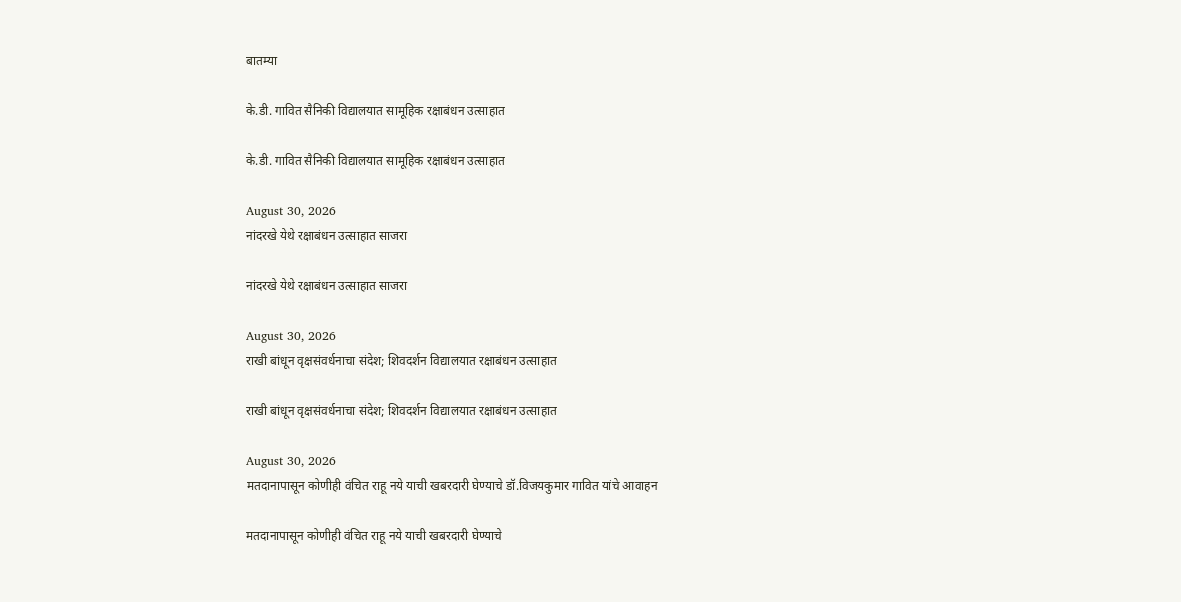बातम्या

के.डी. गावित सैनिकी विद्यालयात सामूहिक रक्षाबंधन उत्साहात

के.डी. गावित सैनिकी विद्यालयात सामूहिक रक्षाबंधन उत्साहात

August 30, 2026
नांदरखे येथे रक्षाबंधन उत्साहात साजरा

नांदरखे येथे रक्षाबंधन उत्साहात साजरा

August 30, 2026
राखी बांधून वृक्षसंवर्धनाचा संदेश; शिवदर्शन विद्यालयात रक्षाबंधन उत्साहात

राखी बांधून वृक्षसंवर्धनाचा संदेश; शिवदर्शन विद्यालयात रक्षाबंधन उत्साहात

August 30, 2026
मतदानापासून कोणीही वंचित राहू नये याची खबरदारी घेण्याचे डॉ.विजयकुमार गावित यांचे आवाहन

मतदानापासून कोणीही वंचित राहू नये याची खबरदारी घेण्याचे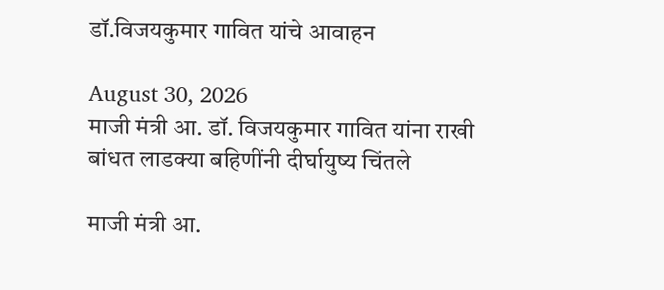डॉ.विजयकुमार गावित यांचे आवाहन

August 30, 2026
माजी मंत्री आ. डॉ. विजयकुमार गावित यांना राखी बांधत लाडक्या बहिणींनी दीर्घायुष्य चिंतले

माजी मंत्री आ.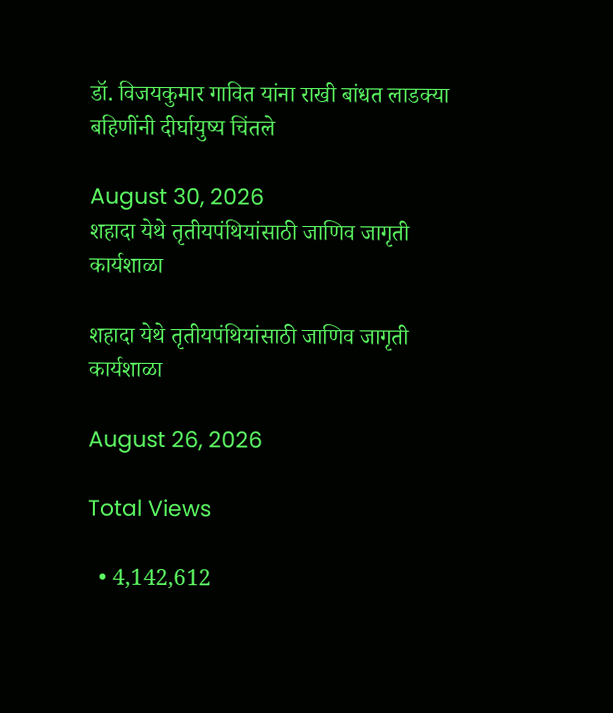डॉ. विजयकुमार गावित यांना राखी बांधत लाडक्या बहिणींनी दीर्घायुष्य चिंतले

August 30, 2026
शहादा येथे तृतीयपंथियांसाठी जाणिव जागृती कार्यशाळा

शहादा येथे तृतीयपंथियांसाठी जाणिव जागृती कार्यशाळा

August 26, 2026

Total Views

  • 4,142,612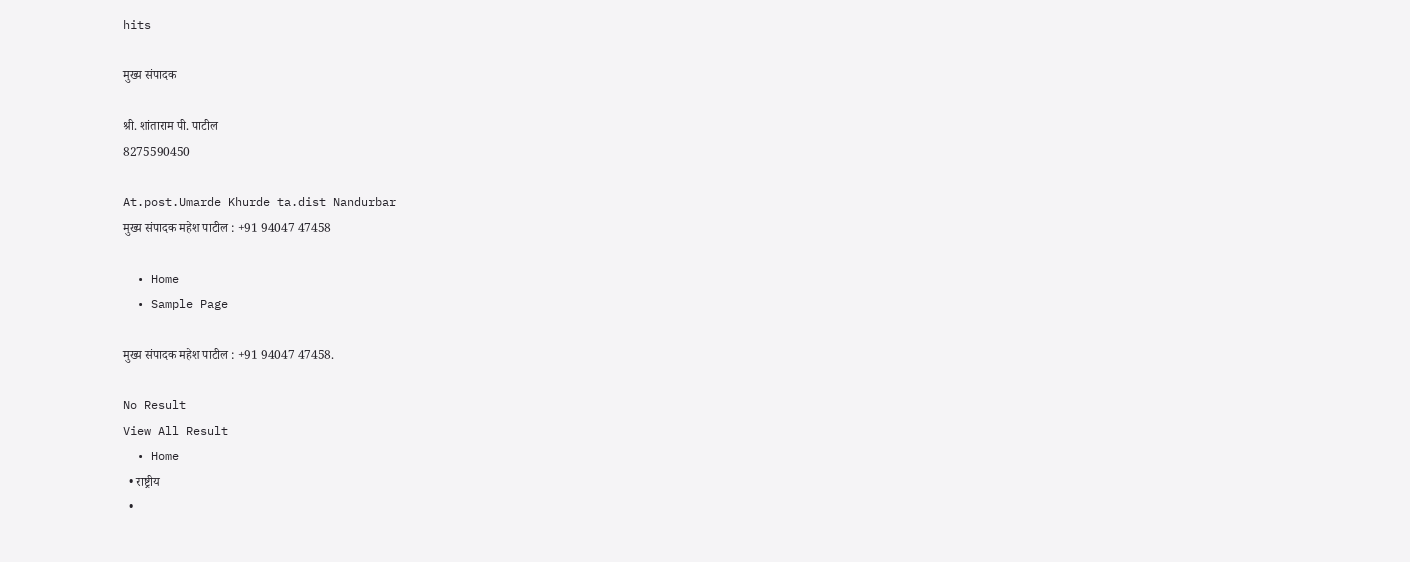hits

मुख्य संपादक

श्री. शांताराम पी. पाटील
8275590450

At.post.Umarde Khurde ta.dist Nandurbar
मुख्य संपादक महेश पाटील : +91 94047 47458

  • Home
  • Sample Page

मुख्य संपादक महेश पाटील : +91 94047 47458.

No Result
View All Result
  • Home
  • राष्ट्रीय
  •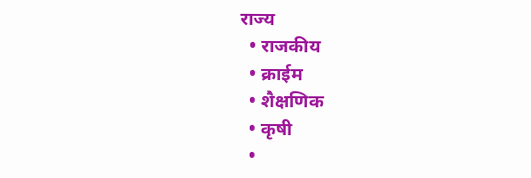राज्य
  • राजकीय
  • क्राईम
  • शैक्षणिक
  • कृषी
  •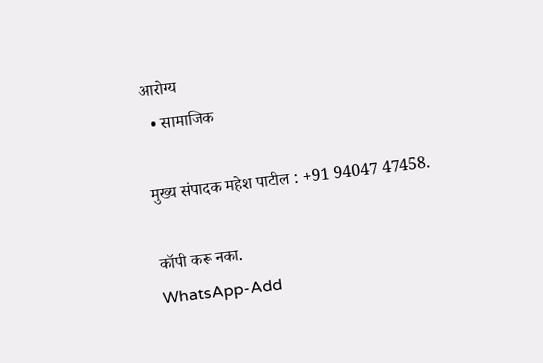आरोग्य
  • सामाजिक

मुख्य संपादक महेश पाटील : +91 94047 47458.

कॉपी करू नका.
WhatsApp-Add